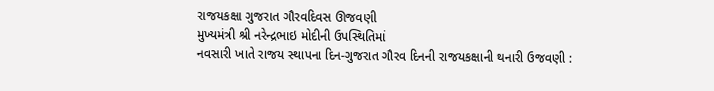રાજયકક્ષા ગુજરાત ગૌરવદિવસ ઊજવણી
મુખ્યમંત્રી શ્રી નરેન્દ્રભાઇ મોદીની ઉપસ્થિતિમાં
નવસારી ખાતે રાજય સ્થાપના દિન-ગુજરાત ગૌરવ દિનની રાજયકક્ષાની થનારી ઉજવણી :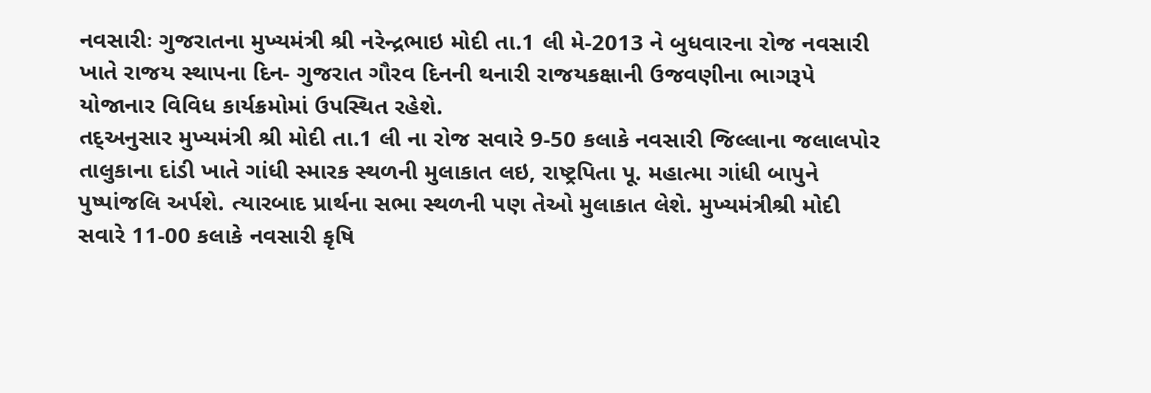નવસારીઃ ગુજરાતના મુખ્યમંત્રી શ્રી નરેન્દ્રભાઇ મોદી તા.1 લી મે-2013 ને બુધવારના રોજ નવસારી ખાતે રાજય સ્થાપના દિન- ગુજરાત ગૌરવ દિનની થનારી રાજયકક્ષાની ઉજવણીના ભાગરૂપે યોજાનાર વિવિધ કાર્યક્રમોમાં ઉપસ્થિત રહેશે.
તદ્અનુસાર મુખ્યમંત્રી શ્રી મોદી તા.1 લી ના રોજ સવારે 9-50 કલાકે નવસારી જિલ્લાના જલાલપોર તાલુકાના દાંડી ખાતે ગાંધી સ્મારક સ્થળની મુલાકાત લઇ, રાષ્ટ્રપિતા પૂ. મહાત્મા ગાંધી બાપુને પુષ્પાંજલિ અર્પશે. ત્યારબાદ પ્રાર્થના સભા સ્થળની પણ તેઓ મુલાકાત લેશે. મુખ્યમંત્રીશ્રી મોદી સવારે 11-00 કલાકે નવસારી કૃષિ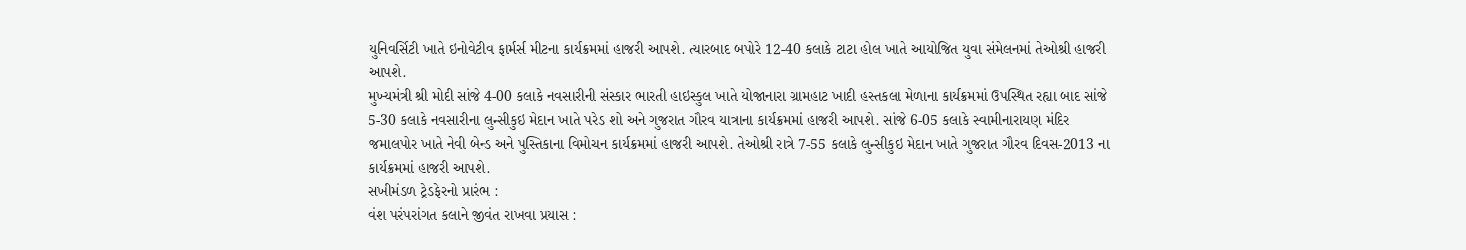યુનિવર્સિટી ખાતે ઇનોવેટીવ ફાર્મર્સ મીટના કાર્યક્રમમાં હાજરી આપશે. ત્યારબાદ બપોરે 12-40 કલાકે ટાટા હોલ ખાતે આયોજિત યુવા સંમેલનમાં તેઓશ્રી હાજરી આપશે.
મુખ્યમંત્રી શ્રી મોદી સાંજે 4-00 કલાકે નવસારીની સંસ્કાર ભારતી હાઇસ્કુલ ખાતે યોજાનારા ગ્રામહાટ ખાદી હસ્તકલા મેળાના કાર્યક્રમમાં ઉપસ્થિત રહ્યા બાદ સાંજે 5-30 કલાકે નવસારીના લુન્સીકુઇ મેદાન ખાતે પરેડ શો અને ગુજરાત ગૌરવ યાત્રાના કાર્યક્રમમાં હાજરી આપશે. સાંજે 6-05 કલાકે સ્વામીનારાયણ મંદિર જમાલપોર ખાતે નેવી બેન્ડ અને પુસ્તિકાના વિમોચન કાર્યક્રમમાં હાજરી આપશે. તેઓશ્રી રાત્રે 7-55 કલાકે લુન્સીકુઇ મેદાન ખાતે ગુજરાત ગૌરવ દિવસ-2013 ના કાર્યક્રમમાં હાજરી આપશે.
સખીમંડળ ટ્રેડફેરનો પ્રારંભ :
વંશ પરંપરાંગત કલાને જીવંત રાખવા પ્રયાસ :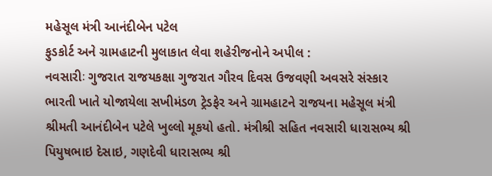મહેસૂલ મંત્રી આનંદીબેન પટેલ
ફુડકોર્ટ અને ગ્રામહાટની મુલાકાત લેવા શહેરીજનોને અપીલ :
નવસારીઃ ગુજરાત રાજયકક્ષા ગુજરાત ગૌરવ દિવસ ઉજવણી અવસરે સંસ્કાર ભારતી ખાતે યોજાયેલા સખીમંડળ ટ્રેડફેર અને ગ્રામહાટને રાજયના મહેસૂલ મંત્રી શ્રીમતી આનંદીબેન પટેલે ખુલ્લો મૂકયો હતો. મંત્રીશ્રી સહિત નવસારી ધારાસભ્ય શ્રી પિયુષભાઇ દેસાઇ, ગણદેવી ધારાસભ્ય શ્રી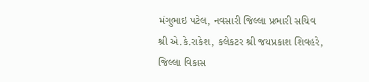મંગુભાઇ પટેલ, નવસારી જિલ્લા પ્રભારી સચિવ શ્રી એ.કે.રાકેશ, કલેકટર શ્રી જયપ્રકાશ શિવહરે, જિલ્લા વિકાસ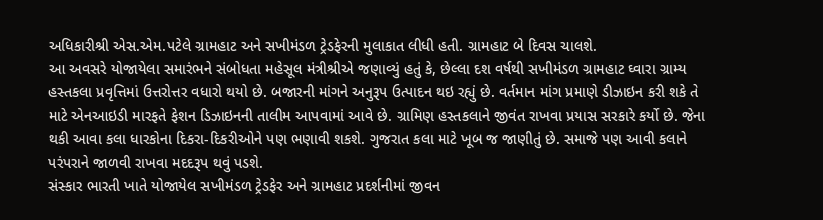અધિકારીશ્રી એસ.એમ.પટેલે ગ્રામહાટ અને સખીમંડળ ટ્રેડફેરની મુલાકાત લીધી હતી. ગ્રામહાટ બે દિવસ ચાલશે.
આ અવસરે યોજાયેલા સમારંભને સંબોધતા મહેસૂલ મંત્રીશ્રીએ જણાવ્યું હતું કે, છેલ્લા દશ વર્ષથી સખીમંડળ ગ્રામહાટ ઘ્વારા ગ્રામ્ય હસ્તકલા પ્રવૃત્તિમાં ઉત્તરોત્તર વધારો થયો છે. બજારની માંગને અનુરૂપ ઉત્પાદન થઇ રહ્યું છે. વર્તમાન માંગ પ્રમાણે ડીઝાઇન કરી શકે તે માટે એનઆઇડી મારફતે ફેશન ડિઝાઇનની તાલીમ આપવામાં આવે છે. ગ્રામિણ હસ્તકલાને જીવંત રાખવા પ્રયાસ સરકારે કર્યો છે. જેના થકી આવા કલા ધારકોના દિકરા-દિકરીઓને પણ ભણાવી શકશે. ગુજરાત કલા માટે ખૂબ જ જાણીતું છે. સમાજે પણ આવી કલાને પરંપરાને જાળવી રાખવા મદદરૂપ થવું પડશે.
સંસ્કાર ભારતી ખાતે યોજાયેલ સખીમંડળ ટ્રેડફેર અને ગ્રામહાટ પ્રદર્શનીમાં જીવન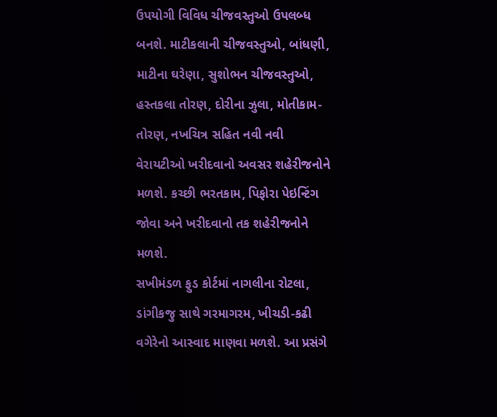ઉપયોગી વિવિધ ચીજવસ્તુઓ ઉપલબ્ધ બનશે. માટીકલાની ચીજવસ્તુઓ, બાંધણી, માટીના ઘરેણા, સુશોભન ચીજવસ્તુઓ, હસ્તકલા તોરણ, દોરીના ઝુલા, મોતીકામ-તોરણ, નખચિત્ર સહિત નવી નવી વેરાયટીઓ ખરીદવાનો અવસર શહેરીજનોને મળશે. કચ્છી ભરતકામ, પિફોરા પેઇન્ટિંગ જોવા અને ખરીદવાનો તક શહેરીજનોને મળશે.
સખીમંડળ ફુડ કોર્ટમાં નાગલીના રોટલા, ડાંગીકજુ સાથે ગરમાગરમ, ખીચડી-કઢી વગેરેનો આસ્વાદ માણવા મળશે. આ પ્રસંગે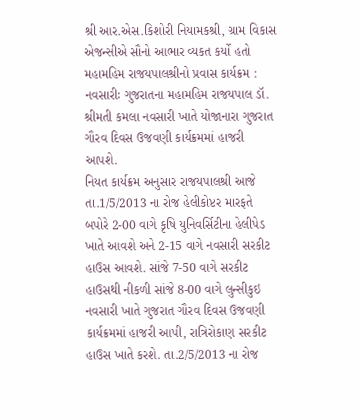શ્રી આર.એસ.કિશોરી નિયામકશ્રી, ગ્રામ વિકાસ એજન્સીએ સૌનો આભાર વ્યકત કર્યો હતો
મહામહિમ રાજયપાલશ્રીનો પ્રવાસ કાર્યક્રમ :
નવસારીઃ ગુજરાતના મહામહિમ રાજયપાલ ડૉ. શ્રીમતી કમલા નવસારી ખાતે યોજાનારા ગુજરાત ગૌરવ દિવસ ઉજવણી કાર્યક્રમમાં હાજરી આપશે.
નિયત કાર્યક્રમ અનુસાર રાજયપાલશ્રી આજે તા.1/5/2013 ના રોજ હેલીકોપ્ટર મારફતે બપોરે 2-00 વાગે કૃષિ યુનિવર્સિટીના હેલીપેડ ખાતે આવશે અને 2-15 વાગે નવસારી સરકીટ હાઉસ આવશે. સાંજે 7-50 વાગે સરકીટ હાઉસથી નીકળી સાંજે 8-00 વાગે લુન્સીકુઇ નવસારી ખાતે ગુજરાત ગૌરવ દિવસ ઉજવણી કાર્યક્રમમાં હાજરી આપી, રાત્રિરોકાણ સરકીટ હાઉસ ખાતે કરશે. તા.2/5/2013 ના રોજ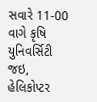સવારે 11-00 વાગે કૃષિ યુનિવર્સિટી જઇ, હેલિકોપ્ટર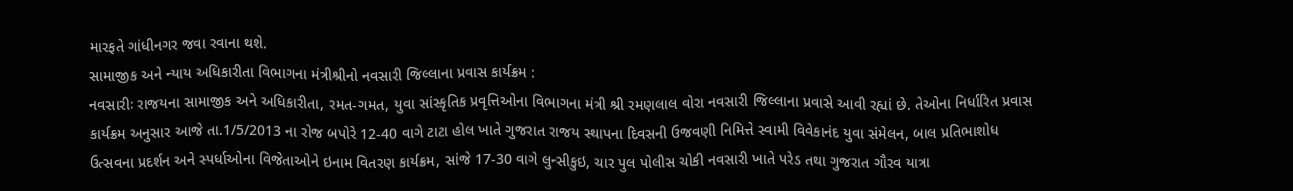મારફતે ગાંધીનગર જવા રવાના થશે.
સામાજીક અને ન્યાય અધિકારીતા વિભાગના મંત્રીશ્રીનો નવસારી જિલ્લાના પ્રવાસ કાર્યક્રમ :
નવસારીઃ રાજયના સામાજીક અને અધિકારીતા, રમત-ગમત, યુવા સાંસ્કૃતિક પ્રવૃત્તિઓના વિભાગના મંત્રી શ્રી રમણલાલ વોરા નવસારી જિલ્લાના પ્રવાસે આવી રહ્યાં છે. તેઓના નિર્ધારિત પ્રવાસ કાર્યક્રમ અનુસાર આજે તા.1/5/2013 ના રોજ બપોરે 12-40 વાગે ટાટા હોલ ખાતે ગુજરાત રાજય સ્થાપના દિવસની ઉજવણી નિમિત્તે સ્વામી વિવેકાનંદ યુવા સંમેલન, બાલ પ્રતિભાશોધ ઉત્સવના પ્રદર્શન અને સ્પર્ધાઓના વિજેતાઓને ઇનામ વિતરણ કાર્યક્રમ, સાંજે 17-30 વાગે લુન્સીકુઇ, ચાર પુલ પોલીસ ચોકી નવસારી ખાતે પરેડ તથા ગુજરાત ગૌરવ યાત્રા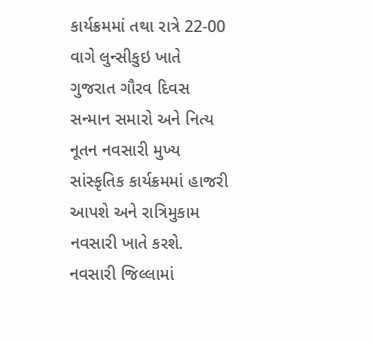કાર્યક્રમમાં તથા રાત્રે 22-00 વાગે લુન્સીકુઇ ખાતે ગુજરાત ગૌરવ દિવસ સન્માન સમારો અને નિત્ય નૂતન નવસારી મુખ્ય સાંસ્કૃતિક કાર્યક્રમમાં હાજરી આપશે અને રાત્રિમુકામ નવસારી ખાતે કરશે.
નવસારી જિલ્લામાં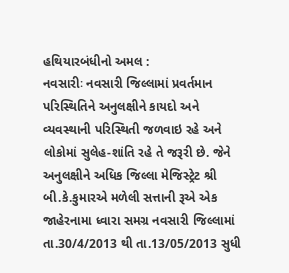હથિયારબંધીનો અમલ :
નવસારીઃ નવસારી જિલ્લામાં પ્રવર્તમાન પરિસ્થિતિને અનુલક્ષીને કાયદો અને વ્યવસ્થાની પરિસ્થિતી જળવાઇ રહે અને લોકોમાં સુલેહ-શાંતિ રહે તે જરૂરી છે. જેને અનુલક્ષીને અધિક જિલ્લા મેજિસ્ટ્રેટ શ્રી બી.કે.કુમારએ મળેલી સત્તાની રૂએ એક જાહેરનામા ધ્વારા સમગ્ર નવસારી જિલ્લામાં તા.30/4/2013 થી તા.13/05/2013 સુધી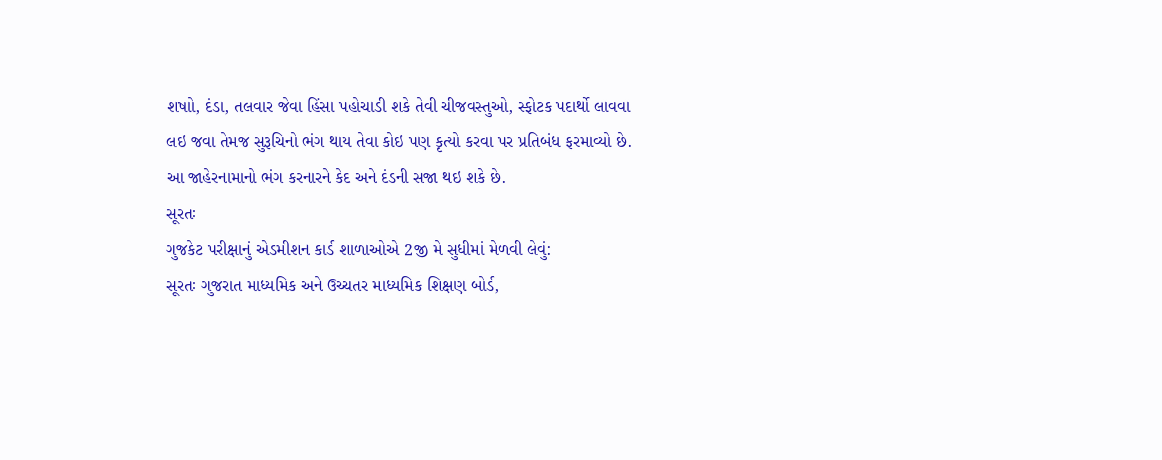શષાો, દંડા, તલવાર જેવા હિંસા પહોચાડી શકે તેવી ચીજવસ્તુઓ, સ્ફોટક પદાર્થો લાવવા લઇ જવા તેમજ સુરૂચિનો ભંગ થાય તેવા કોઇ પણ કૃત્યો કરવા પર પ્રતિબંધ ફરમાવ્યો છે. આ જાહેરનામાનો ભંગ કરનારને કેદ અને દંડની સજા થઇ શકે છે.
સૂરતઃ
ગુજકેટ પરીક્ષાનું એડમીશન કાર્ડ શાળાઓએ 2જી મે સુધીમાં મેળવી લેવું:
સૂરતઃ ગુજરાત માધ્યમિક અને ઉચ્ચતર માધ્યમિક શિક્ષણ બોર્ડ,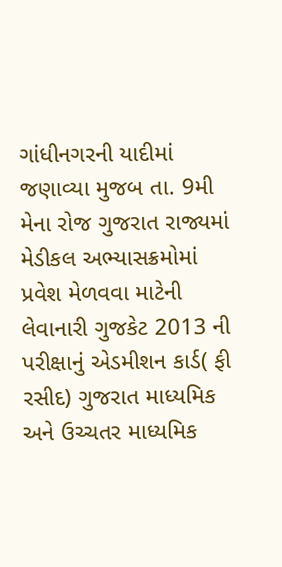ગાંધીનગરની યાદીમાં જણાવ્યા મુજબ તા. 9મી મેના રોજ ગુજરાત રાજ્યમાં મેડીકલ અભ્યાસક્રમોમાં પ્રવેશ મેળવવા માટેની લેવાનારી ગુજકેટ 2013 ની પરીક્ષાનું એડમીશન કાર્ડ( ફી રસીદ) ગુજરાત માધ્યમિક અને ઉચ્ચતર માધ્યમિક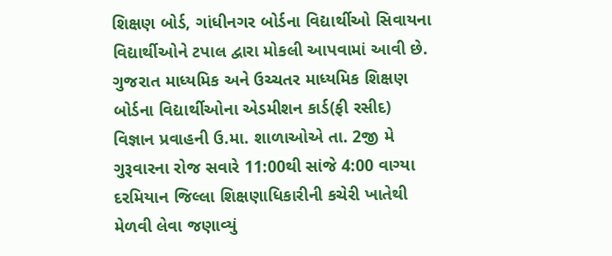શિક્ષણ બોર્ડ, ગાંધીનગર બોર્ડના વિદ્યાર્થીઓ સિવાયના વિદ્યાર્થીઓને ટપાલ દ્વારા મોકલી આપવામાં આવી છે. ગુજરાત માધ્યમિક અને ઉચ્ચતર માધ્યમિક શિક્ષણ બોર્ડના વિદ્યાર્થીઓના એડમીશન કાર્ડ(ફી રસીદ) વિજ્ઞાન પ્રવાહની ઉ.મા. શાળાઓએ તા. 2જી મે ગુરૂવારના રોજ સવારે 11:00થી સાંજે 4:00 વાગ્યા દરમિયાન જિલ્લા શિક્ષણાધિકારીની કચેરી ખાતેથી મેળવી લેવા જણાવ્યું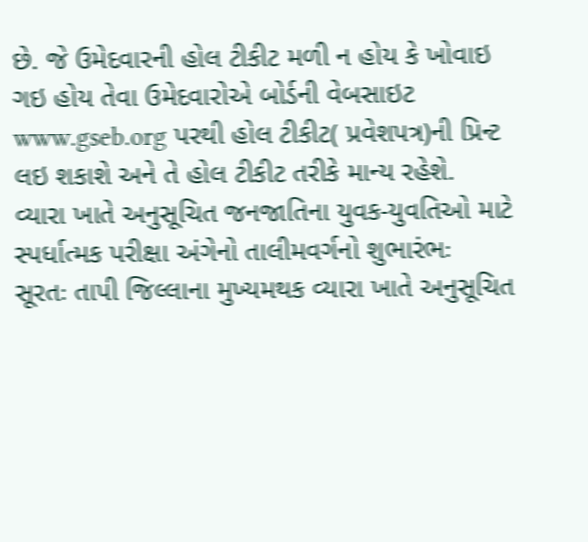છે. જે ઉમેદવારની હોલ ટીકીટ મળી ન હોય કે ખોવાઇ ગઇ હોય તેવા ઉમેદવારોએ બોર્ડની વેબસાઇટ www.gseb.org પરથી હોલ ટીકીટ( પ્રવેશપત્ર)ની પ્રિન્ટ લઇ શકાશે અને તે હોલ ટીકીટ તરીકે માન્ય રહેશે.
વ્યારા ખાતે અનુસૂચિત જનજાતિના યુવક-યુવતિઓ માટે સ્પર્ધાત્મક પરીક્ષા અંગેનો તાલીમવર્ગનો શુભારંભઃ
સૂરતઃ તાપી જિલ્લાના મુખ્યમથક વ્યારા ખાતે અનુસૂચિત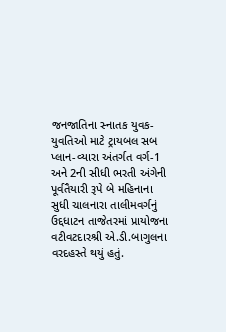જનજાતિના સ્નાતક યુવક-યુવતિઓ માટે ટ્રાયબલ સબ પ્લાન-વ્યારા અંતર્ગત વર્ગ-1 અને 2ની સીધી ભરતી અંગેની પૂર્વતૈયારી રૂપે બે મહિનાના સુધી ચાલનારા તાલીમવર્ગનું ઉદ્દધાટન તાજેતરમાં પ્રાયોજના વટીવટદારશ્રી એ.ડી.બાગુલના વરદહસ્તે થયું હતું.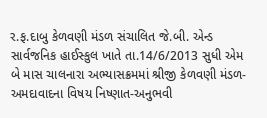ર.ફ.દાબુ કેળવણી મંડળ સંચાલિત જે.બી. એન્ડ સાર્વજનિક હાઈસ્કુલ ખાતે તા.14/6/2013 સુધી એમ બે માસ ચાલનારા અભ્યાસક્રમમાં શ્રીજી કેળવણી મંડળ-અમદાવાદના વિષય નિષ્ણાત-અનુભવી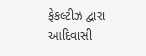ફેકલ્ટીઝ દ્વારા આદિવાસી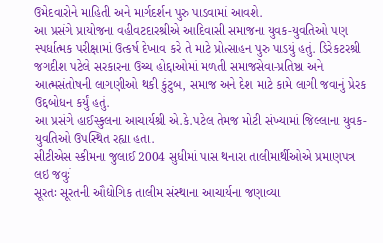ઉમેદવારોને માહિતી અને માર્ગદર્શન પુરુ પાડવામાં આવશે.
આ પ્રસંગે પ્રાયોજના વહીવટદારશ્રીએ આદિવાસી સમાજના યુવક-યુવતિઓ પણ સ્પર્ધાત્મક પરીક્ષામાં ઉત્કર્ષ દેખાવ કરે તે માટે પ્રોત્સાહન પુરુ પાડયું હતું. ડિરેકટરશ્રી જગદીશ પટેલે સરકારના ઉચ્ચ હોદ્દાઓમાં મળતી સમાજસેવા-પ્રતિષ્ઠા અને આત્મસંતોષની લાગણીઓ થકી કુંટુબ, સમાજ અને દેશ માટે કામે લાગી જવાનું પ્રેરક ઉદ્દબોધન કર્યું હતું.
આ પ્રસંગે હાઈસ્કુલના આચાર્યશ્રી એ.કે.પટેલ તેમજ મોટી સંખ્યામાં જિલ્લાના યુવક-યુવતિઓ ઉપસ્થિત રહ્યા હતા.
સીટીએસ સ્કીમના જુલાઈ 2004 સુધીમાં પાસ થનારા તાલીમાર્થીઓએ પ્રમાણપત્ર લઇ જવુઃં
સૂરતઃ સૂરતની ઔદ્યોગિક તાલીમ સંસ્થાના આચાર્યના જણાવ્યા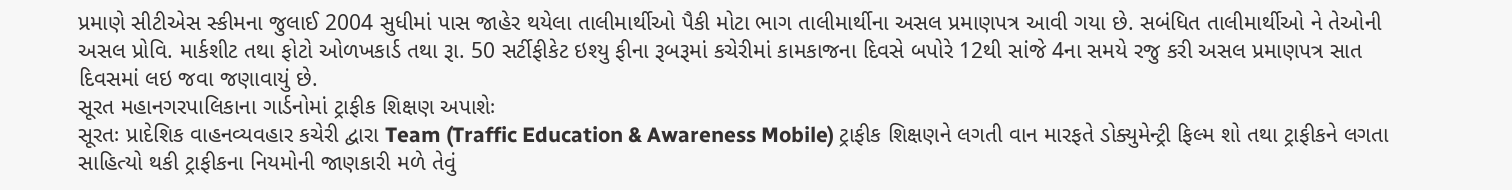પ્રમાણે સીટીએસ સ્કીમના જુલાઈ 2004 સુધીમાં પાસ જાહેર થયેલા તાલીમાર્થીઓ પૈકી મોટા ભાગ તાલીમાર્થીના અસલ પ્રમાણપત્ર આવી ગયા છે. સબંધિત તાલીમાર્થીઓ ને તેઓની અસલ પ્રોવિ. માર્કશીટ તથા ફોટો ઓળખકાર્ડ તથા રૂા. 50 સર્ટીફીકેટ ઇશ્યુ ફીના રૂબરૂમાં કચેરીમાં કામકાજના દિવસે બપોરે 12થી સાંજે 4ના સમયે રજુ કરી અસલ પ્રમાણપત્ર સાત દિવસમાં લઇ જવા જણાવાયું છે.
સૂરત મહાનગરપાલિકાના ગાર્ડનોમાં ટ્રાફીક શિક્ષણ અપાશેઃ
સૂરતઃ પ્રાદેશિક વાહનવ્યવહાર કચેરી દ્વારા Team (Traffic Education & Awareness Mobile) ટ્રાફીક શિક્ષણને લગતી વાન મારફતે ડોક્યુમેન્ટ્રી ફિલ્મ શો તથા ટ્રાફીકને લગતા સાહિત્યો થકી ટ્રાફીકના નિયમોની જાણકારી મળે તેવું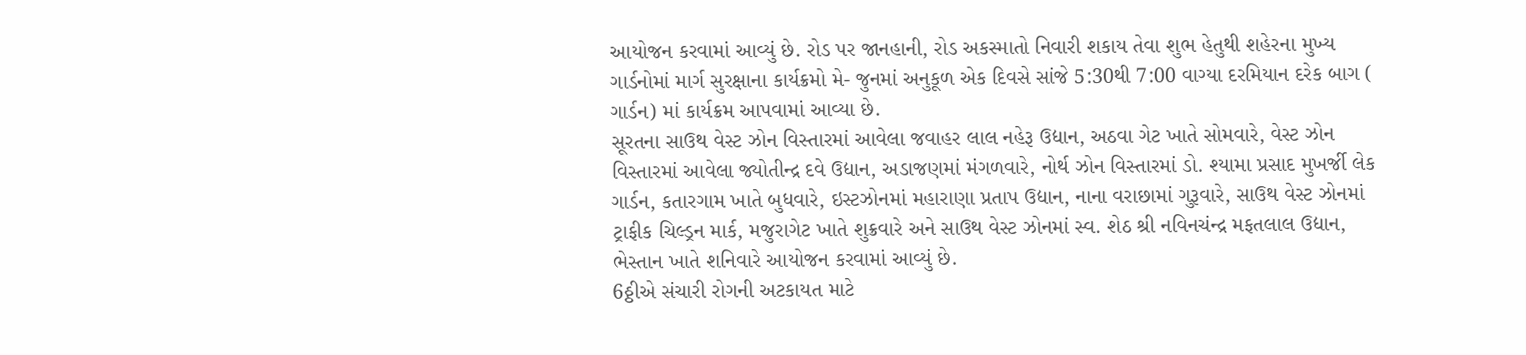આયોજન કરવામાં આવ્યું છે. રોડ પર જાનહાની, રોડ અકસ્માતો નિવારી શકાય તેવા શુભ હેતુથી શહેરના મુખ્ય ગાર્ડનોમાં માર્ગ સુરક્ષાના કાર્યક્રમો મે- જુનમાં અનુકૂળ એક દિવસે સાંજે 5:30થી 7:00 વાગ્યા દરમિયાન દરેક બાગ ( ગાર્ડન) માં કાર્યક્રમ આપવામાં આવ્યા છે.
સૂરતના સાઉથ વેસ્ટ ઝોન વિસ્તારમાં આવેલા જવાહર લાલ નહેરૂ ઉદ્યાન, અઠવા ગેટ ખાતે સોમવારે, વેસ્ટ ઝોન વિસ્તારમાં આવેલા જ્યોતીન્દ્ર દવે ઉદ્યાન, અડાજણમાં મંગળવારે, નોર્થ ઝોન વિસ્તારમાં ડો. શ્યામા પ્રસાદ મુખર્જી લેક ગાર્ડન, કતારગામ ખાતે બુધવારે, ઇસ્ટઝોનમાં મહારાણા પ્રતાપ ઉદ્યાન, નાના વરાછામાં ગુરૂવારે, સાઉથ વેસ્ટ ઝોનમાં ટ્રાફીક ચિલ્ડ્રન માર્ક, મજુરાગેટ ખાતે શુક્રવારે અને સાઉથ વેસ્ટ ઝોનમાં સ્વ. શેઠ શ્રી નવિનચંન્દ્ર મફતલાલ ઉદ્યાન, ભેસ્તાન ખાતે શનિવારે આયોજન કરવામાં આવ્યું છે.
6ઠ્ઠીએ સંચારી રોગની અટકાયત માટે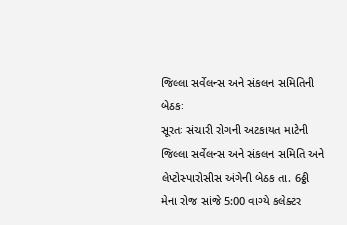જિલ્લા સર્વેલન્સ અને સંકલન સમિતિની બેઠકઃ
સૂરતઃ સંચારી રોગની અટકાયત માટેની જિલ્લા સર્વેલન્સ અને સંકલન સમિતિ અને લેપ્ટોસ્પારોસીસ અંગેની બેઠક તા. 6ઠ્ઠી મેના રોજ સાંજે 5:00 વાગ્યે કલેક્ટર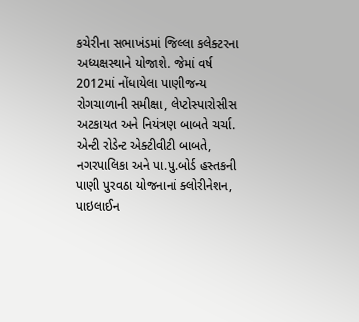કચેરીના સભાખંડમાં જિલ્લા કલેક્ટરના અધ્યક્ષસ્થાને યોજાશે. જેમાં વર્ષ 2012માં નોંધાયેલા પાણીજન્ય રોગચાળાની સમીક્ષા, લેપ્ટોસ્પારોસીસ અટકાયત અને નિયંત્રણ બાબતે ચર્ચા. એન્ટી રોડેન્ટ એક્ટીવીટી બાબતે, નગરપાલિકા અને પા.પુ.બોર્ડ હસ્તકની પાણી પુરવઠા યોજનાનાં ક્લોરીનેશન, પાઇલાઈન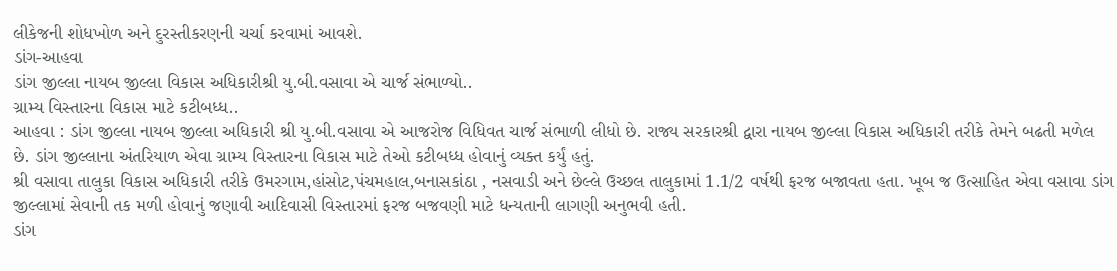લીકેજની શોધખોળ અને દુરસ્તીકરણની ચર્ચા કરવામાં આવશે.
ડાંગ-આહવા
ડાંગ જીલ્લા નાયબ જીલ્લા વિકાસ અધિકારીશ્રી યુ.બી.વસાવા એ ચાર્જ સંભાળ્યો..
ગ્રામ્ય વિસ્તારના વિકાસ માટે કટીબધ્ધ..
આહવા : ડાંગ જીલ્લા નાયબ જીલ્લા અધિકારી શ્રી યુ.બી.વસાવા એ આજરોજ વિધિવત ચાર્જ સંભાળી લીધો છે. રાજ્ય સરકારશ્રી દ્વારા નાયબ જીલ્લા વિકાસ અધિકારી તરીકે તેમને બઢતી મળેલ છે. ડાંગ જીલ્લાના અંતરિયાળ એવા ગ્રામ્ય વિસ્તારના વિકાસ માટે તેઓ કટીબધ્ધ હોવાનું વ્યક્ત કર્યું હતું.
શ્રી વસાવા તાલુકા વિકાસ અધિકારી તરીકે ઉમરગામ,હાંસોટ,પંચમહાલ,બનાસકાંઠા , નસવાડી અને છેલ્લે ઉચ્છલ તાલુકામાં 1.1/2 વર્ષથી ફરજ બજાવતા હતા. ખૂબ જ ઉત્સાહિત એવા વસાવા ડાંગ જીલ્લામાં સેવાની તક મળી હોવાનું જણાવી આદિવાસી વિસ્તારમાં ફરજ બજવણી માટે ધન્યતાની લાગણી અનુભવી હતી.
ડાંગ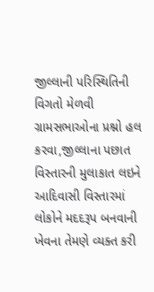જીલ્લાની પરિસ્થિતિની વિગતો મેળવી ગ્રામસભાઓના પ્રશ્નો હલ કરવા,જીલ્લાના પછાત વિસ્તારની મુલાકાત લઇને આદિવાસી વિસ્તારમાં લોકોને મદદરૂપ બનવાની ખેવના તેમણે વ્યક્ત કરી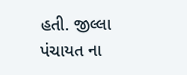હતી. જીલ્લા પંચાયત ના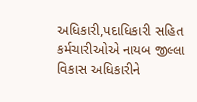અધિકારી,પદાધિકારી સહિત કર્મચારીઓએ નાયબ જીલ્લા વિકાસ અધિકારીને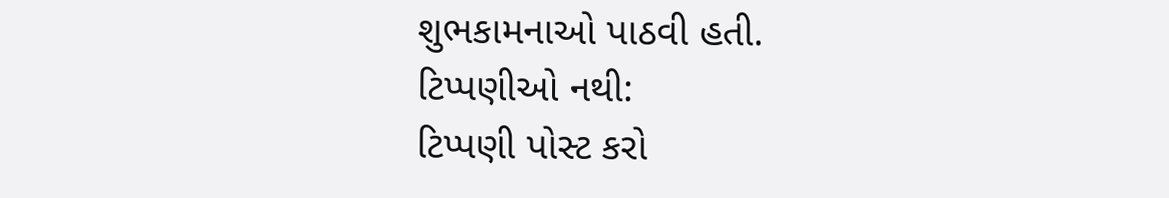શુભકામનાઓ પાઠવી હતી.
ટિપ્પણીઓ નથી:
ટિપ્પણી પોસ્ટ કરો